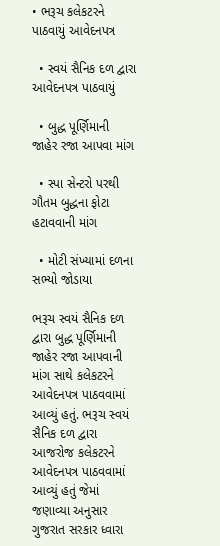• ભરૂચ કલેકટરને પાઠવાયું આવેદનપત્ર

  • સ્વયં સૈનિક દળ દ્વારા આવેદનપત્ર પાઠવાયું

  • બુદ્ધ પૂર્ણિમાની જાહેર રજા આપવા માંગ

  • સ્પા સેન્ટરો પરથી ગૌતમ બુદ્ધના ફોટા હટાવવાની માંગ

  • મોટી સંખ્યામાં દળના સભ્યો જોડાયા

ભરૂચ સ્વયં સૈનિક દળ દ્વારા બુદ્ધ પૂર્ણિમાની જાહેર રજા આપવાની માંગ સાથે કલેકટરને આવેદનપત્ર પાઠવવામાં આવ્યું હતું. ભરૂચ સ્વયં સૈનિક દળ દ્વારા આજરોજ કલેકટરને આવેદનપત્ર પાઠવવામાં આવ્યું હતું જેમાં જણાવ્યા અનુસાર ગુજરાત સરકાર ધ્વારા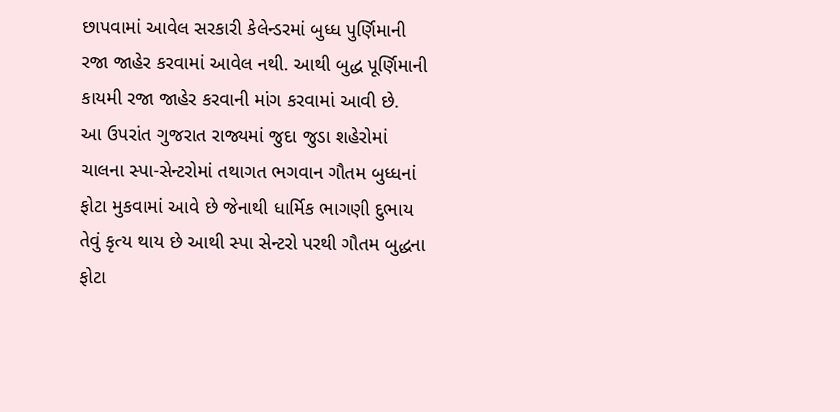છાપવામાં આવેલ સરકારી કેલેન્ડરમાં બુધ્ધ પુર્ણિમાની રજા જાહેર કરવામાં આવેલ નથી. આથી બુદ્ધ પૂર્ણિમાની કાયમી રજા જાહેર કરવાની માંગ કરવામાં આવી છે.
આ ઉપરાંત ગુજરાત રાજ્યમાં જુદા જુડા શહેરોમાં ચાલના સ્પા-સેન્ટરોમાં તથાગત ભગવાન ગૌતમ બુધ્ધનાં ફોટા મુકવામાં આવે છે જેનાથી ધાર્મિક ભાગણી દુભાય તેવું કૃત્ય થાય છે આથી સ્પા સેન્ટરો પરથી ગૌતમ બુદ્ધના ફોટા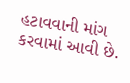હટાવવાની માંગ કરવામાં આવી છે.